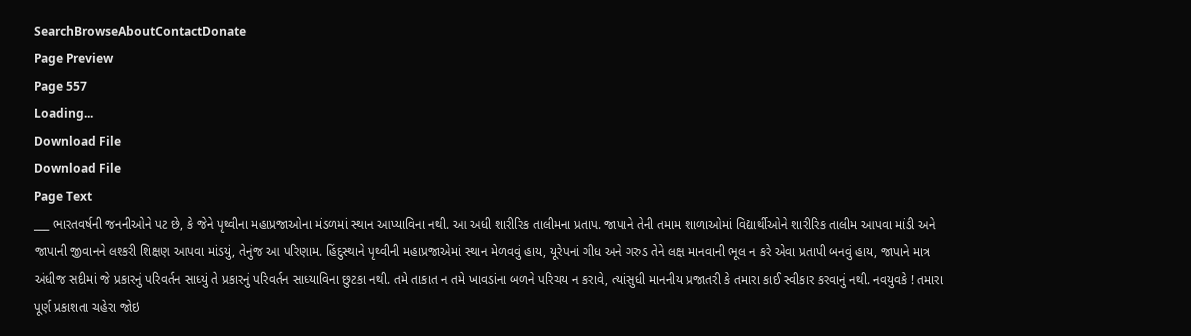SearchBrowseAboutContactDonate
Page Preview
Page 557
Loading...
Download File
Download File
Page Text
___ ભારતવર્ષની જનનીઓને પટ છે, કે જેને પૃથ્વીના મહાપ્રજાઓના મંડળમાં સ્થાન આપ્યાવિના નથી. આ અધી શારીરિક તાલીમના પ્રતાપ. જાપાને તેની તમામ શાળાઓમાં વિદ્યાર્થીઓને શારીરિક તાલીમ આપવા માંડી અને જાપાની જીવાનને લશ્કરી શિક્ષણ આપવા માંડયું, તેનુંજ આ પરિણામ. હિંદુસ્થાને પૃથ્વીની મહાપ્રજાએમાં સ્થાન મેળવવું હાય, યૂરેપનાં ગીધ અને ગરુડ તેને લક્ષ માનવાની ભૂલ ન કરે એવા પ્રતાપી બનવું હાય, જાપાને માત્ર અંધીજ સદીમાં જે પ્રકારનું પરિવર્તન સાધ્યું તે પ્રકારનું પરિવર્તન સાધ્યાવિના છુટકા નથી. તમે તાકાત ન તમે ખાવડાંના બળને પરિચય ન કરાવે, ત્યાંસુધી માનનીય પ્રજાતરી કે તમારા કાઈ સ્વીકાર કરવાનું નથી. નવયુવકે ! તમારા પૂર્ણ પ્રકાશતા ચહેરા જોઇ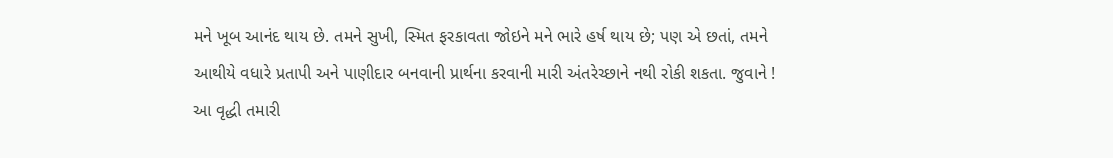મને ખૂબ આનંદ થાય છે. તમને સુખી, સ્મિત ફરકાવતા જોઇને મને ભારે હર્ષ થાય છે; પણ એ છતાં, તમને આથીયે વધારે પ્રતાપી અને પાણીદાર બનવાની પ્રાર્થના કરવાની મારી અંતરેચ્છાને નથી રોકી શકતા. જુવાને ! આ વૃદ્ધી તમારી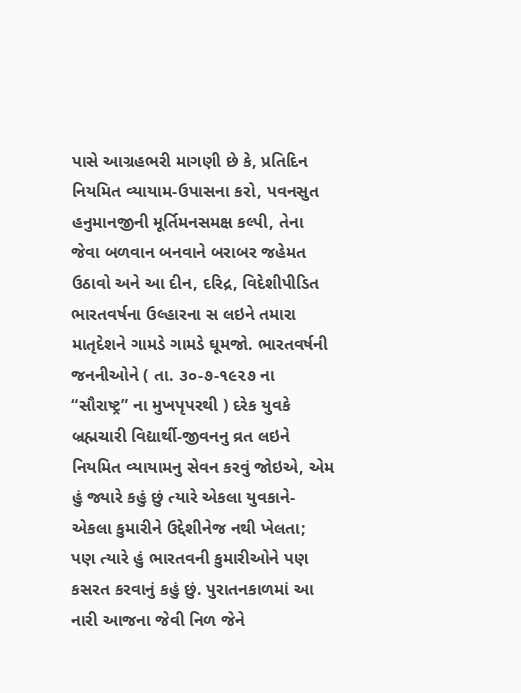પાસે આગ્રહભરી માગણી છે કે, પ્રતિદિન નિયમિત વ્યાયામ-ઉપાસના કરો, પવનસુત હનુમાનજીની મૂર્તિમનસમક્ષ કલ્પી, તેના જેવા બળવાન બનવાને બરાબર જહેમત ઉઠાવો અને આ દીન, દરિદ્ર, વિદેશીપીડિત ભારતવર્ષના ઉલ્હારના સ લઇને તમારા માતૃદેશને ગામડે ગામડે ઘૂમજો. ભારતવર્ષની જનનીઓને ( તા. ૩૦-૭-૧૯૨૭ ના “સૌરાષ્ટ્ર” ના મુખપૃપરથી ) દરેક યુવકે બ્રહ્મચારી વિદ્યાર્થી-જીવનનુ વ્રત લઇને નિયમિત વ્યાયામનુ સેવન કરવું જોઇએ, એમ હું જ્યારે કહું છું ત્યારે એકલા યુવકાને-એકલા કુમારીને ઉદ્દેશીનેજ નથી ખેલતા; પણ ત્યારે હું ભારતવની કુમારીઓને પણ કસરત કરવાનું કહું છું. પુરાતનકાળમાં આ નારી આજના જેવી નિળ જેને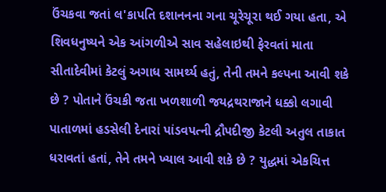ઉંચકવા જતાં લ'કાપતિ દશાનનના ગના ચૂરેચૂરા થઈ ગયા હતા, એ શિવધનુષ્યને એક આંગળીએ સાવ સહેલાઇથી ફેરવતાં માતા સીતાદેવીમાં કેટલું અગાધ સામર્થ્ય હતું, તેની તમને કલ્પના આવી શકે છે ? પોતાને ઉંચકી જતા ખળશાળી જયદ્રથરાજાને ધક્કો લગાવી પાતાળમાં હડસેલી દેનારાં પાંડવપત્ની દ્રૌપદીજી કેટલી અતુલ તાકાત ધરાવતાં હતાં, તેને તમને ખ્યાલ આવી શકે છે ? યુદ્ધમાં એકચિત્ત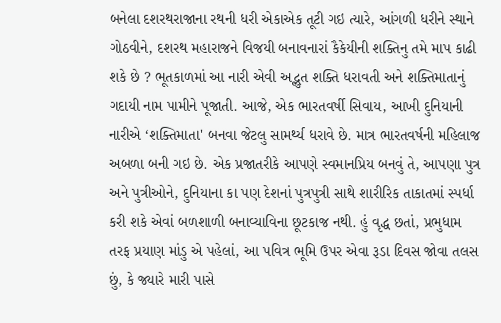બનેલા દશરથરાજાના રથની ધરી એકાએક તૂટી ગઇ ત્યારે, આંગળી ધરીને સ્થાને ગોઠવીને, દશરથ મહારાજને વિજયી બનાવનારાં કૈકેયીની શક્તિનુ તમે માપ કાઢી શકે છે ? ભૂતકાળમાં આ નારી એવી અદ્ભુત શક્તિ ધરાવતી અને શક્તિમાતાનું ગદાયી નામ પામીને પૂજાતી. આજે, એક ભારતવર્ષી સિવાય, આખી દુનિયાની નારીએ ‘શક્તિમાતા' બનવા જેટલુ સામર્થ્ય ધરાવે છે. માત્ર ભારતવર્ષની મહિલાજ અબળા બની ગઇ છે. એક પ્રજાતરીકે આપણે સ્વમાનપ્રિય બનવું તે, આપણા પુત્ર અને પુત્રીઓને, દુનિયાના કા પણ દેશનાં પુત્રપુત્રી સાથે શારીરિક તાકાતમાં સ્પર્ધા કરી શકે એવાં બળશાળી બનાવ્યાવિના છૂટકાજ નથી. હું વૃદ્ધ છતાં, પ્રભુધામ તરફ પ્રયાણ માંડુ એ પહેલાં, આ પવિત્ર ભૂમિ ઉપર એવા રૂડા દિવસ જોવા તલસ છું, કે જ્યારે મારી પાસે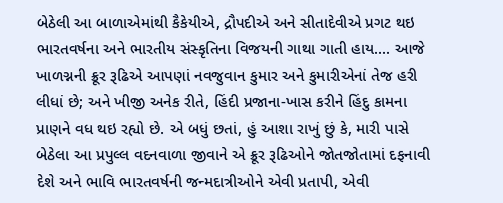બેઠેલી આ બાળાએમાંથી કૈકેયીએ, દ્રૌપદીએ અને સીતાદેવીએ પ્રગટ થઇ ભારતવર્ષના અને ભારતીય સંસ્કૃતિના વિજયની ગાથા ગાતી હાય.... આજે ખાળગ્નની ક્રૂર રૂઢિએ આપણાં નવજુવાન કુમાર અને કુમારીએનાં તેજ હરી લીધાં છે; અને ખીજી અનેક રીતે, હિંદી પ્રજાના-ખાસ કરીને હિંદુ કામના પ્રાણને વધ થઇ રહ્યો છે. એ બધું છતાં, હું આશા રાખું છું કે, મારી પાસે બેઠેલા આ પ્રપુલ્લ વદનવાળા જીવાને એ ક્રૂર રૂઢિઓને જોતજોતામાં દફનાવી દેશે અને ભાવિ ભારતવર્ષની જન્મદાત્રીઓને એવી પ્રતાપી, એવી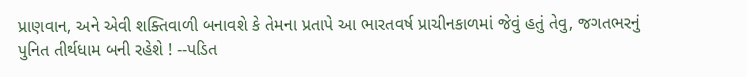પ્રાણવાન, અને એવી શક્તિવાળી બનાવશે કે તેમના પ્રતાપે આ ભારતવર્ષ પ્રાચીનકાળમાં જેવું હતું તેવુ, જગતભરનું પુનિત તીર્થધામ બની રહેશે ! --પડિત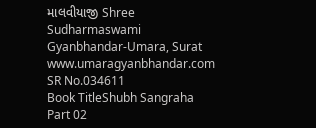માલવીયાજી Shree Sudharmaswami Gyanbhandar-Umara, Surat www.umaragyanbhandar.com
SR No.034611
Book TitleShubh Sangraha Part 02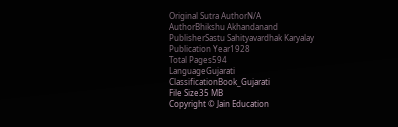Original Sutra AuthorN/A
AuthorBhikshu Akhandanand
PublisherSastu Sahityavardhak Karyalay
Publication Year1928
Total Pages594
LanguageGujarati
ClassificationBook_Gujarati
File Size35 MB
Copyright © Jain Education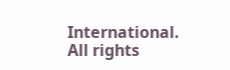International. All rights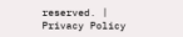reserved. | Privacy Policy